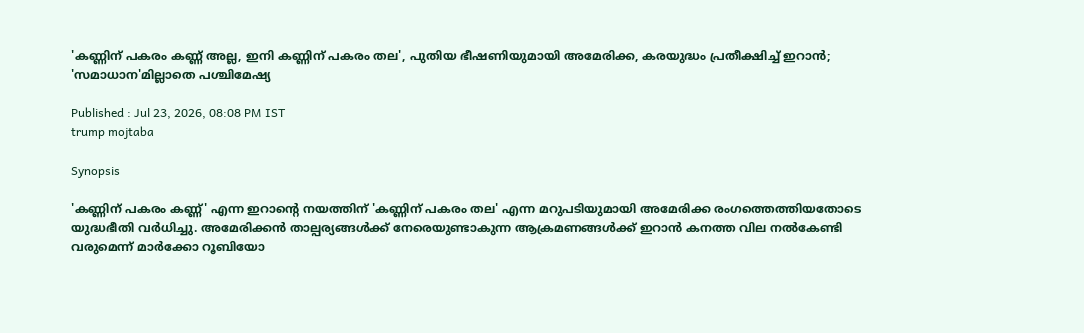'കണ്ണിന് പകരം കണ്ണ് അല്ല, ഇനി കണ്ണിന് പകരം തല', പുതിയ ഭീഷണിയുമായി അമേരിക്ക, കരയുദ്ധം പ്രതീക്ഷിച്ച് ഇറാൻ; 'സമാധാന'മില്ലാതെ പശ്ചിമേഷ്യ

Published : Jul 23, 2026, 08:08 PM IST
trump mojtaba

Synopsis

'കണ്ണിന് പകരം കണ്ണ്' എന്ന ഇറാന്റെ നയത്തിന് 'കണ്ണിന് പകരം തല' എന്ന മറുപടിയുമായി അമേരിക്ക രംഗത്തെത്തിയതോടെ യുദ്ധഭീതി വർധിച്ചു. അമേരിക്കൻ താല്പര്യങ്ങൾക്ക് നേരെയുണ്ടാകുന്ന ആക്രമണങ്ങൾക്ക് ഇറാൻ കനത്ത വില നൽകേണ്ടി വരുമെന്ന് മാർക്കോ റൂബിയോ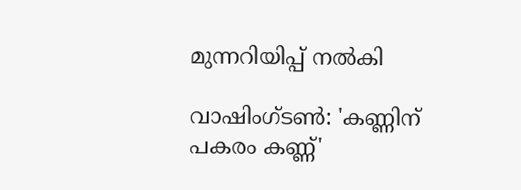മുന്നറിയിപ്പ് നൽകി

വാഷിംഗ്ടൺ: 'കണ്ണിന് പകരം കണ്ണ്'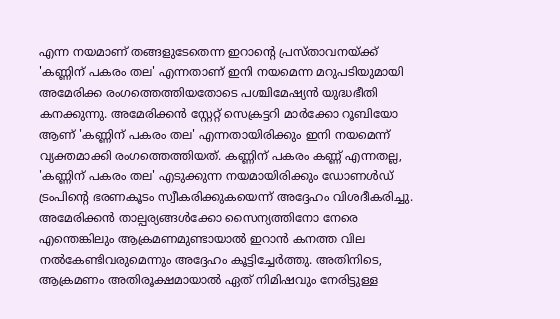എന്ന നയമാണ് തങ്ങളുടേതെന്ന ഇറാന്റെ പ്രസ്താവനയ്ക്ക് 'കണ്ണിന് പകരം തല' എന്നതാണ് ഇനി നയമെന്ന മറുപടിയുമായി അമേരിക്ക രംഗത്തെത്തിയതോടെ പശ്ചിമേഷ്യൻ യുദ്ധഭീതി കനക്കുന്നു. അമേരിക്കൻ സ്റ്റേറ്റ് സെക്രട്ടറി മാർക്കോ റൂബിയോ ആണ് 'കണ്ണിന് പകരം തല' എന്നതായിരിക്കും ഇനി നയമെന്ന് വ്യക്തമാക്കി രംഗത്തെത്തിയത്. കണ്ണിന് പകരം കണ്ണ് എന്നതല്ല, 'കണ്ണിന് പകരം തല' എടുക്കുന്ന നയമായിരിക്കും ഡോണൾഡ് ട്രംപിന്റെ ഭരണകൂടം സ്വീകരിക്കുകയെന്ന് അദ്ദേഹം വിശദീകരിച്ചു. അമേരിക്കൻ താല്പര്യങ്ങൾക്കോ സൈന്യത്തിനോ നേരെ എന്തെങ്കിലും ആക്രമണമുണ്ടായാൽ ഇറാൻ കനത്ത വില നൽകേണ്ടിവരുമെന്നും അദ്ദേഹം കൂട്ടിച്ചേർത്തു. അതിനിടെ, ആക്രമണം അതിരൂക്ഷമായാൽ ഏത് നിമിഷവും നേരിട്ടുള്ള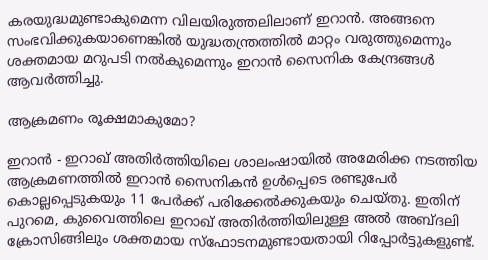കരയുദ്ധമുണ്ടാകുമെന്ന വിലയിരുത്തലിലാണ് ഇറാൻ. അങ്ങനെ സംഭവിക്കുകയാണെങ്കിൽ യുദ്ധതന്ത്രത്തിൽ മാറ്റം വരുത്തുമെന്നും ശക്തമായ മറുപടി നൽകുമെന്നും ഇറാൻ സൈനിക കേന്ദ്രങ്ങൾ ആവർത്തിച്ചു.

ആക്രമണം രൂക്ഷമാകുമോ?

ഇറാൻ - ഇറാഖ് അതിർത്തിയിലെ ശാലംഷായിൽ അമേരിക്ക നടത്തിയ ആക്രമണത്തിൽ ഇറാൻ സൈനികൻ ഉൾപ്പെടെ രണ്ടുപേർ കൊല്ലപ്പെടുകയും 11 പേർക്ക് പരിക്കേൽക്കുകയും ചെയ്തു. ഇതിന് പുറമെ, കുവൈത്തിലെ ഇറാഖ് അതിർത്തിയിലുള്ള അൽ അബ്ദലി ക്രോസിങ്ങിലും ശക്തമായ സ്ഫോടനമുണ്ടായതായി റിപ്പോർട്ടുകളുണ്ട്.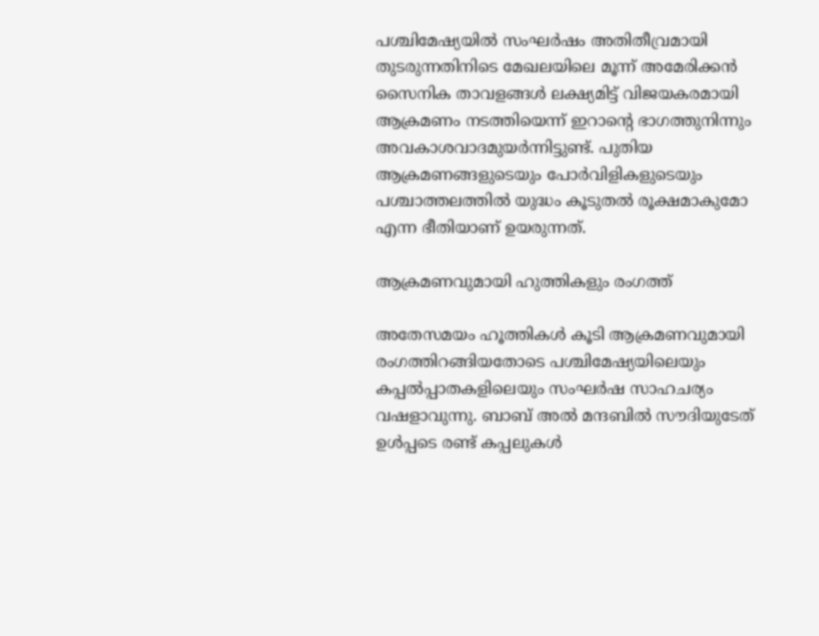പശ്ചിമേഷ്യയിൽ സംഘർഷം അതിതീവ്രമായി തുടരുന്നതിനിടെ മേഖലയിലെ മൂന്ന് അമേരിക്കൻ സൈനിക താവളങ്ങൾ ലക്ഷ്യമിട്ട് വിജയകരമായി ആക്രമണം നടത്തിയെന്ന് ഇറാന്റെ ഭാഗത്തുനിന്നും അവകാശവാദമുയർന്നിട്ടുണ്ട്. പുതിയ ആക്രമണങ്ങളുടെയും പോർവിളികളുടെയും പശ്ചാത്തലത്തിൽ യുദ്ധം കൂടുതൽ രൂക്ഷമാകുമോ എന്ന ഭീതിയാണ് ഉയരുന്നത്.

ആക്രമണവുമായി ഹുത്തികളും രംഗത്ത്

അതേസമയം ഹൂത്തികൾ കൂടി ആക്രമണവുമായി രംഗത്തിറങ്ങിയതോടെ പശ്ചിമേഷ്യയിലെയും കപ്പൽപ്പാതകളിലെയും സംഘർഷ സാഹചര്യം വഷളാവുന്നു. ബാബ് അൽ മന്ദബിൽ സൗദിയുടേത് ഉൾപ്പടെ രണ്ട് കപ്പലുകൾ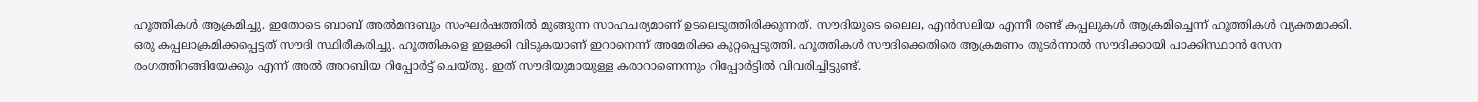ഹൂത്തികൾ ആക്രമിച്ചു. ഇതോടെ ബാബ് അൽമന്ദബും സംഘർഷത്തിൽ മുങ്ങുന്ന സാഹചര്യമാണ് ഉടലെടുത്തിരിക്കുന്നത്. സൗദിയുടെ ലൈല, എൻസലിയ എന്നീ രണ്ട് കപ്പലുകൾ ആക്രമിച്ചെന്ന് ഹൂത്തികൾ വ്യക്തമാക്കി. ഒരു കപ്പലാക്രമിക്കപ്പെട്ടത് സൗദി സ്ഥിരീകരിച്ചു. ഹൂത്തികളെ ഇളക്കി വിടുകയാണ് ഇറാനെന്ന് അമേരിക്ക കുറ്റപ്പെടുത്തി. ഹൂത്തികൾ സൗദിക്കെതിരെ ആക്രമണം തുടർന്നാൽ സൗദിക്കായി പാക്കിസ്ഥാൻ സേന രംഗത്തിറങ്ങിയേക്കും എന്ന് അൽ അറബിയ റിപ്പോർട്ട് ചെയ്തു. ഇത് സൗദിയുമായുള്ള കരാറാണെന്നും റിപ്പോർട്ടിൽ വിവരിച്ചിട്ടുണ്ട്.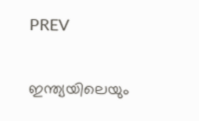PREV

ഇന്ത്യയിലെയും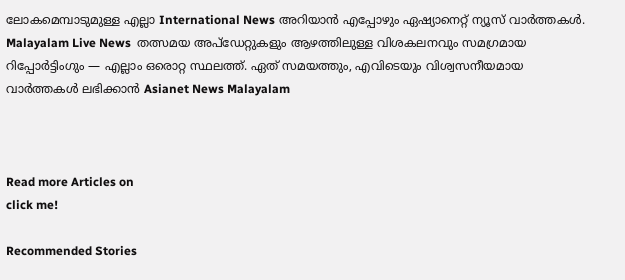ലോകമെമ്പാടുമുള്ള എല്ലാ International News അറിയാൻ എപ്പോഴും ഏഷ്യാനെറ്റ് ന്യൂസ് വാർത്തകൾ. Malayalam Live News  തത്സമയ അപ്‌ഡേറ്റുകളും ആഴത്തിലുള്ള വിശകലനവും സമഗ്രമായ റിപ്പോർട്ടിംഗും — എല്ലാം ഒരൊറ്റ സ്ഥലത്ത്. ഏത് സമയത്തും, എവിടെയും വിശ്വസനീയമായ വാർത്തകൾ ലഭിക്കാൻ Asianet News Malayalam



Read more Articles on
click me!

Recommended Stories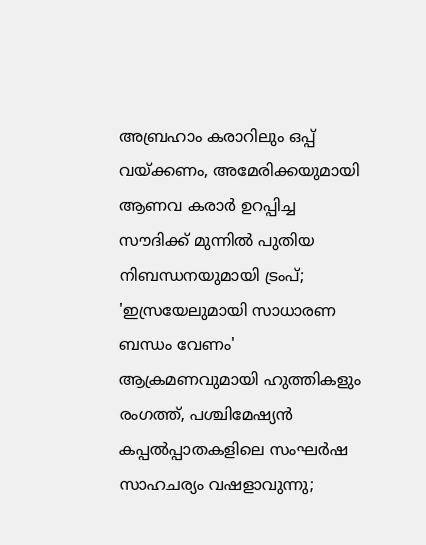അബ്രഹാം കരാറിലും ഒപ്പ് വയ്ക്കണം, അമേരിക്കയുമായി ആണവ കരാർ ഉറപ്പിച്ച സൗദിക്ക് മുന്നിൽ പുതിയ നിബന്ധനയുമായി ട്രംപ്; 'ഇസ്രയേലുമായി സാധാരണ ബന്ധം വേണം'
ആക്രമണവുമായി ഹുത്തികളും രംഗത്ത്, പശ്ചിമേഷ്യൻ കപ്പൽപ്പാതകളിലെ സംഘർഷ സാഹചര്യം വഷളാവുന്നു;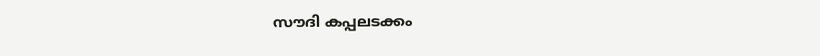സൗദി കപ്പലടക്കം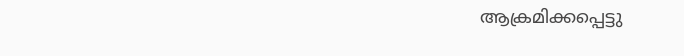ആക്രമിക്കപ്പെട്ടു